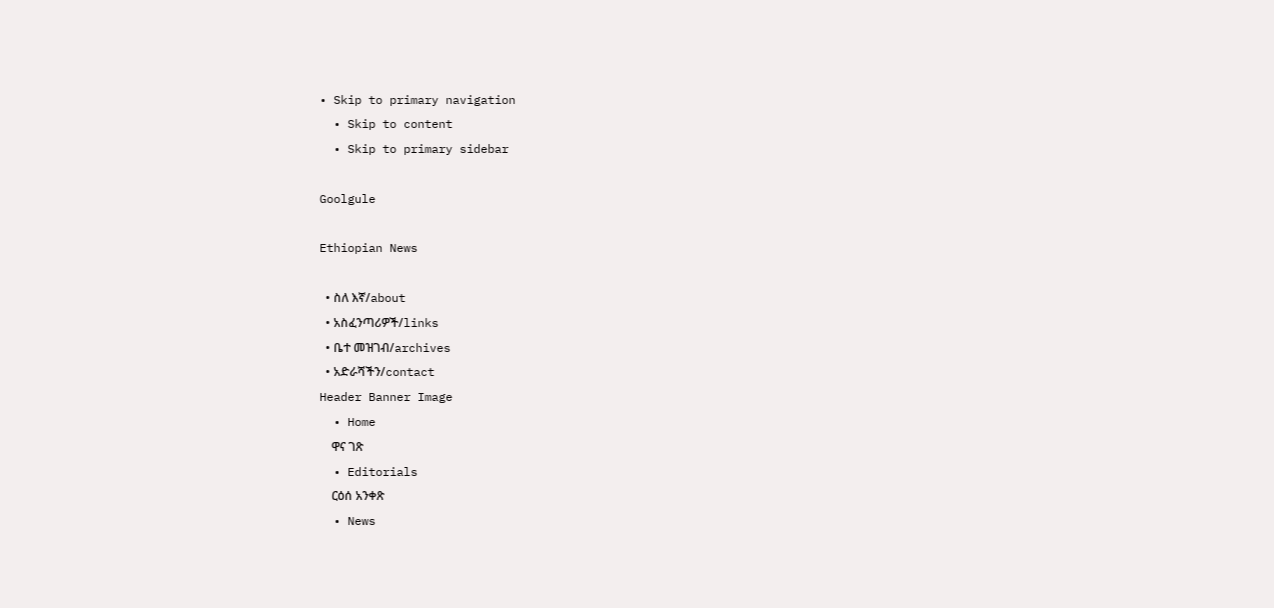• Skip to primary navigation
  • Skip to content
  • Skip to primary sidebar

Goolgule

Ethiopian News

  • ስለ እኛ/about
  • አስፈንጣሪዎች/links
  • ቤተ መዝገብ/archives
  • አድራሻችን/contact
Header Banner Image
  • Home
    ዋና ገጽ
  • Editorials
    ርዕሰ አንቀጽ
  • News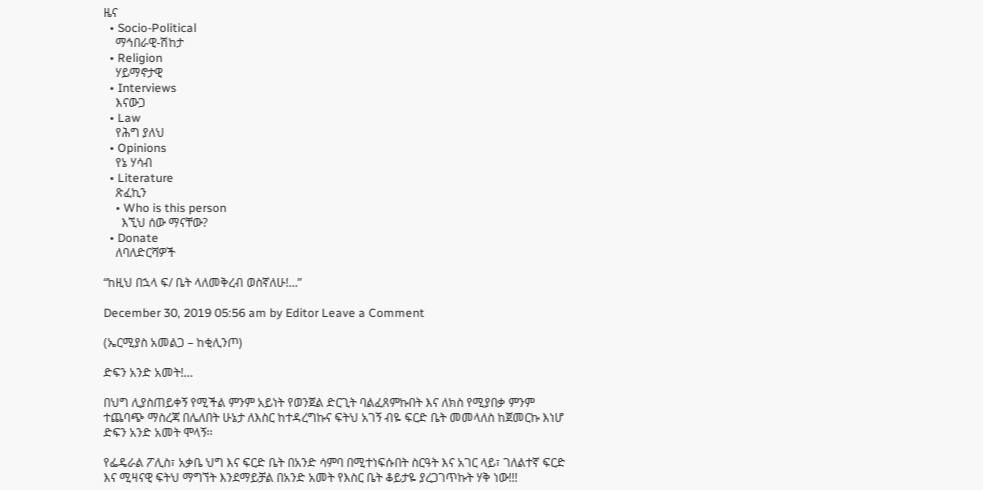ዜና
  • Socio-Political
    ማኅበራዊ-ሽከታ
  • Religion
    ሃይማኖታዊ
  • Interviews
    እናውጋ
  • Law
    የሕግ ያለህ
  • Opinions
    የኔ ሃሳብ
  • Literature
    ጽፈኪን
    • Who is this person
      እኚህ ሰው ማናቸው?
  • Donate
    ለባለድርሻዎች

“ከዚህ በኋላ ፍ/ ቤት ላለመቅረብ ወስኛለሁ!…”

December 30, 2019 05:56 am by Editor Leave a Comment

(ኤርሚያስ አመልጋ – ከቂሊንጦ)

ድፍን አንድ አመት!…

በህግ ሊያስጠይቀኝ የሚችል ምንም አይነት የወንጀል ድርጊት ባልፈጸምኩበት እና ለክስ የሚያበቃ ምንም ተጨባጭ ማስረጃ በሌለበት ሁኔታ ለእስር ከተዳረግኩና ፍትህ አገኝ ብዬ ፍርድ ቤት መመላለስ ከጀመርኩ እነሆ ድፍን አንድ አመት ሞላኝ፡፡

የፌዴራል ፖሊስ፣ አቃቤ ህግ እና ፍርድ ቤት በአንድ ሳምባ በሚተነፍሱበት ስርዓት እና አገር ላይ፣ ገለልተኛ ፍርድ እና ሚዛናዊ ፍትህ ማግኘት እንደማይቻል በአንድ አመት የእስር ቤት ቆይታዬ ያረጋገጥኩት ሃቅ ነው!!!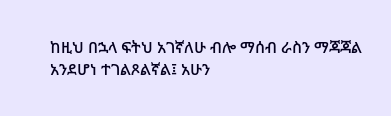ከዚህ በኋላ ፍትህ አገኛለሁ ብሎ ማሰብ ራስን ማጃጃል አንደሆነ ተገልጾልኛል፤ አሁን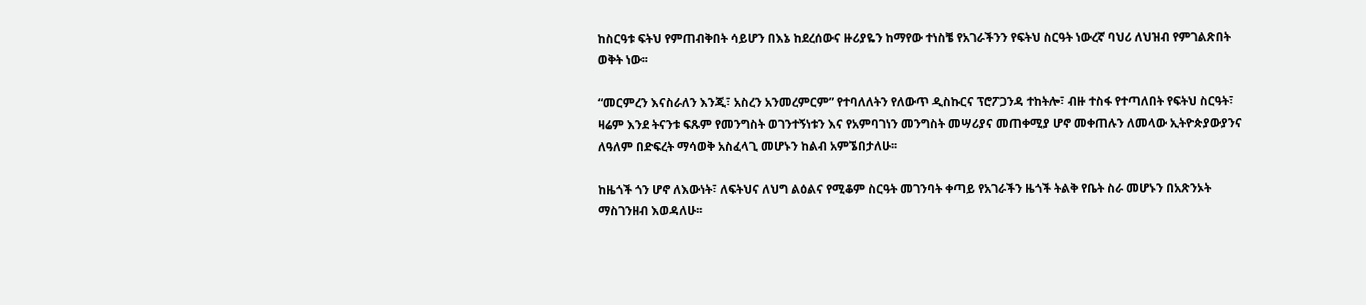ከስርዓቱ ፍትህ የምጠብቅበት ሳይሆን በእኔ ከደረሰውና ዙሪያዬን ከማየው ተነስቼ የአገራችንን የፍትህ ስርዓት ነውረኛ ባህሪ ለህዝብ የምገልጽበት ወቅት ነው፡፡

“መርምረን እናስራለን እንጂ፣ አስረን አንመረምርም” የተባለለትን የለውጥ ዲስኩርና ፕሮፖጋንዳ ተከትሎ፣ ብዙ ተስፋ የተጣለበት የፍትህ ስርዓት፣ ዛሬም እንደ ትናንቱ ፍጹም የመንግስት ወገንተኝነቱን እና የአምባገነን መንግስት መሣሪያና መጠቀሚያ ሆኖ መቀጠሉን ለመላው ኢትዮጵያውያንና ለዓለም በድፍረት ማሳወቅ አስፈላጊ መሆኑን ከልብ አምኜበታለሁ፡፡

ከዜጎች ጎን ሆኖ ለእውነት፣ ለፍትህና ለህግ ልዕልና የሚቆም ስርዓት መገንባት ቀጣይ የአገራችን ዜጎች ትልቅ የቤት ስራ መሆኑን በአጽንኦት ማስገንዘብ እወዳለሁ፡፡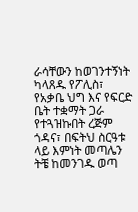ራሳቸውን ከወገንተኝነት ካላጸዱ የፖሊስ፣ የአቃቤ ህግ እና የፍርድ ቤት ተቋማት ጋራ የተጓዝኩበት ረጅም ጎዳና፣ በፍትህ ስርዓቱ ላይ እምነት መጣሌን ትቼ ከመንገዱ ወጣ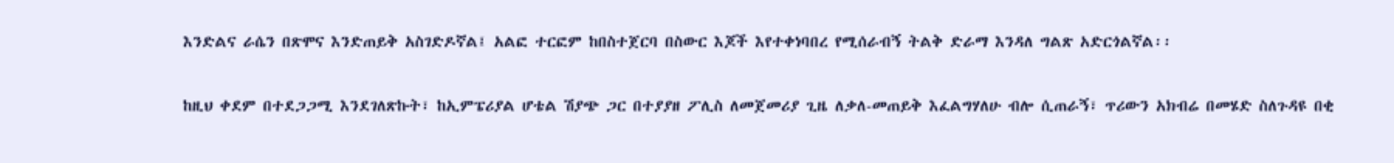እንድልና ራሴን በጽሞና እንድጠይቅ አስገድዶኛል፤ አልፎ ተርፎም ከበስተጀርባ በስውር እጆች እየተቀነባበረ የሚሰራብኝ ትልቅ ድራማ እንዳለ ግልጽ አድርጎልኛል፡፡

ከዚህ ቀደም በተደጋጋሚ እንደገለጽኩት፣ ከኢምፔሪያል ሆቴል ሽያጭ ጋር በተያያዘ ፖሊስ ለመጀመሪያ ጊዜ ለቃለ-መጠይቅ እፈልግሃለሁ ብሎ ሲጠራኝ፣ ጥሪውን አክብሬ በመሄድ ስለጉዳዩ በቂ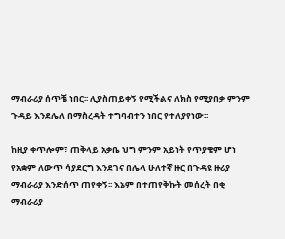ማብራሪያ ሰጥቼ ነበር፡፡ ሊያስጠይቀኝ የሚችልና ለክስ የሚያበቃ ምንም ጉዳይ እንደሌለ በማስረዳት ተግባብተን ነበር የተለያየነው፡፡

ከዚያ ቀጥሎም፣ ጠቅላይ አቃቤ ህግ ምንም አይነት የጥያቄም ሆነ የአቋም ለውጥ ሳያደርግ እንደገና በሌላ ሁለተኛ ዙር በጉዳዩ ዙሪያ ማብራሪያ እንድሰጥ ጠየቀኝ፡፡ እኔም በተጠየቅኩት መሰረት በቂ ማብራሪያ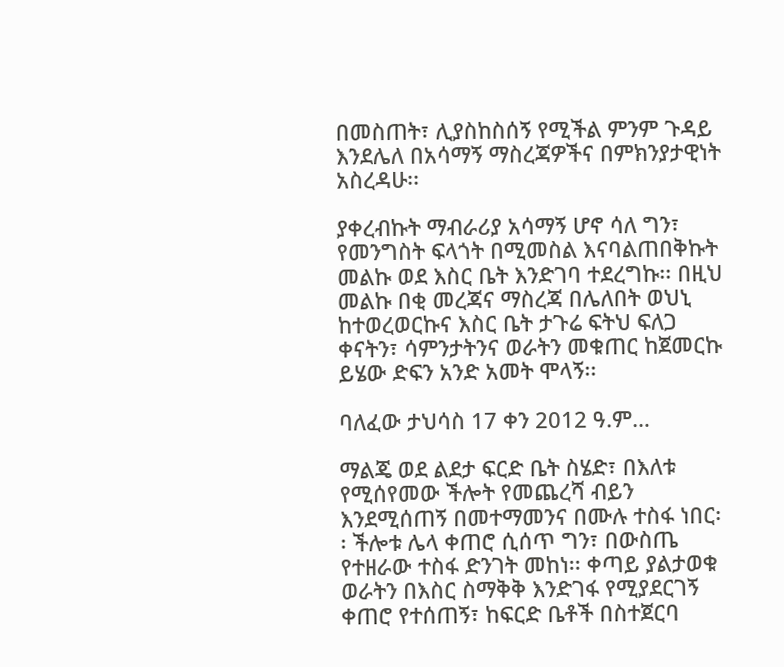በመስጠት፣ ሊያስከስሰኝ የሚችል ምንም ጉዳይ እንደሌለ በአሳማኝ ማስረጃዎችና በምክንያታዊነት አስረዳሁ፡፡

ያቀረብኩት ማብራሪያ አሳማኝ ሆኖ ሳለ ግን፣ የመንግስት ፍላጎት በሚመስል እናባልጠበቅኩት መልኩ ወደ እስር ቤት እንድገባ ተደረግኩ፡፡ በዚህ መልኩ በቂ መረጃና ማስረጃ በሌለበት ወህኒ ከተወረወርኩና እስር ቤት ታጉሬ ፍትህ ፍለጋ ቀናትን፣ ሳምንታትንና ወራትን መቁጠር ከጀመርኩ ይሄው ድፍን አንድ አመት ሞላኝ፡፡

ባለፈው ታህሳስ 17 ቀን 2012 ዓ.ም…

ማልጄ ወደ ልደታ ፍርድ ቤት ስሄድ፣ በእለቱ የሚሰየመው ችሎት የመጨረሻ ብይን እንደሚሰጠኝ በመተማመንና በሙሉ ተስፋ ነበር፡፡ ችሎቱ ሌላ ቀጠሮ ሲሰጥ ግን፣ በውስጤ የተዘራው ተስፋ ድንገት መከነ፡፡ ቀጣይ ያልታወቁ ወራትን በእስር ስማቅቅ እንድገፋ የሚያደርገኝ ቀጠሮ የተሰጠኝ፣ ከፍርድ ቤቶች በስተጀርባ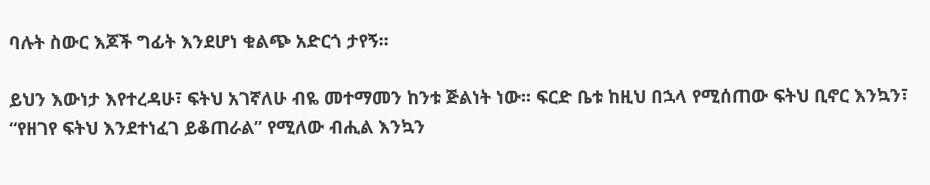ባሉት ስውር እጆች ግፊት እንደሆነ ቁልጭ አድርጎ ታየኝ፡፡

ይህን እውነታ እየተረዳሁ፣ ፍትህ አገኛለሁ ብዬ መተማመን ከንቱ ጅልነት ነው፡፡ ፍርድ ቤቱ ከዚህ በኋላ የሚሰጠው ፍትህ ቢኖር እንኳን፣ “የዘገየ ፍትህ እንደተነፈገ ይቆጠራል” የሚለው ብሒል እንኳን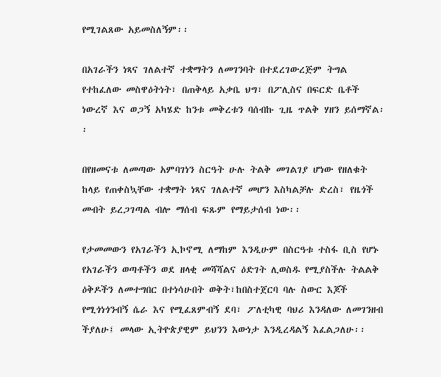የሚገልጸው አይመስለኝም፡፡

በአገራችን ነጻና ገለልተኛ ተቋማትን ለመገንባት በተደረገውረጅም ትግል የተከፈለው መስዋዕትነት፣ በጠቅላይ አቃቤ ህግ፣ በፖሊስና በፍርድ ቤቶች ነውረኛ እና ወጋኝ አካሄድ ከንቱ መቅረቱን ባሰብኩ ጊዜ ጥልቅ ሃዘን ይሰማኛል፡፡

በየዘመናቱ ለመጣው አምባገነን ስርዓት ሁሉ ትልቅ መገልገያ ሆነው የዘለቁት ከላይ የጠቀስኳቸው ተቋማት ነጻና ገለልተኛ መሆን እስካልቻሉ ድረስ፣ የዜጎች መብት ይረጋገጣል ብሎ ማሰብ ፍጹም የማይታሰብ ነው፡፡

የታመመውን የአገራችን ኢኮኖሚ ለማከም እንዲሁም በስርዓቱ ተስፋ ቢስ የሆኑ የአገራችን ወጣቶችን ወደ ዘላቂ መሻሻልና ዕድገት ሊወስዱ የሚያስችሉ ትልልቅ ዕቅዶችን ለመተግበር በተነሳሁበት ወቅት፣ከበስተጀርባ ባሉ ስውር እጆች የሚጎነጎንብኝ ሴራ እና የሚፈጸምብኝ ደባ፣ ፖለቲካዊ ባህሪ እንዳለው ለመገንዘብ ችያለሁ፤ መላው ኢትዮጵያዊም ይህንን እውነታ እንዲረዳልኝ እፈልጋለሁ፡፡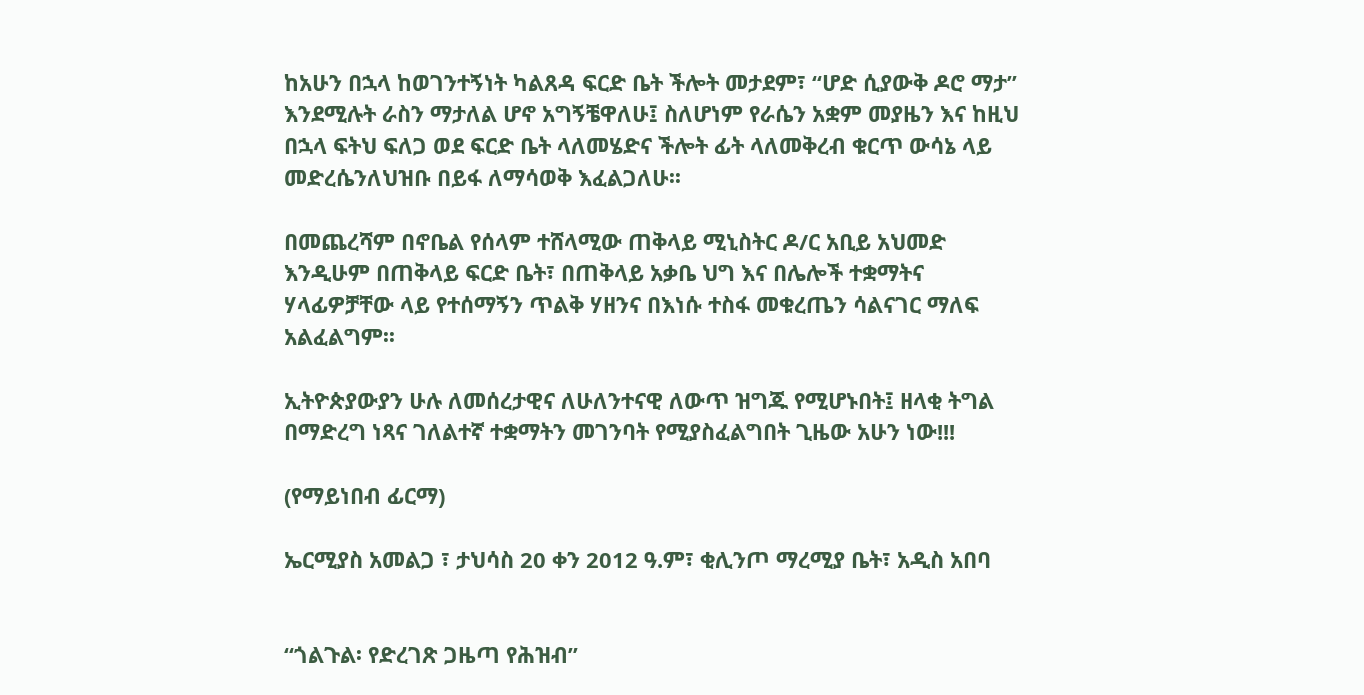ከአሁን በኋላ ከወገንተኝነት ካልጸዳ ፍርድ ቤት ችሎት መታደም፣ “ሆድ ሲያውቅ ዶሮ ማታ” እንደሚሉት ራስን ማታለል ሆኖ አግኝቼዋለሁ፤ ስለሆነም የራሴን አቋም መያዜን እና ከዚህ በኋላ ፍትህ ፍለጋ ወደ ፍርድ ቤት ላለመሄድና ችሎት ፊት ላለመቅረብ ቁርጥ ውሳኔ ላይ መድረሴንለህዝቡ በይፋ ለማሳወቅ እፈልጋለሁ፡፡

በመጨረሻም በኖቤል የሰላም ተሸላሚው ጠቅላይ ሚኒስትር ዶ/ር አቢይ አህመድ እንዲሁም በጠቅላይ ፍርድ ቤት፣ በጠቅላይ አቃቤ ህግ እና በሌሎች ተቋማትና ሃላፊዎቻቸው ላይ የተሰማኝን ጥልቅ ሃዘንና በእነሱ ተስፋ መቁረጤን ሳልናገር ማለፍ አልፈልግም፡፡

ኢትዮጵያውያን ሁሉ ለመሰረታዊና ለሁለንተናዊ ለውጥ ዝግጁ የሚሆኑበት፤ ዘላቂ ትግል በማድረግ ነጻና ገለልተኛ ተቋማትን መገንባት የሚያስፈልግበት ጊዜው አሁን ነው!!!

(የማይነበብ ፊርማ)

ኤርሚያስ አመልጋ ፣ ታህሳስ 20 ቀን 2012 ዓ.ም፣ ቂሊንጦ ማረሚያ ቤት፣ አዲስ አበባ


“ጎልጉል፡ የድረገጽ ጋዜጣ የሕዝብ”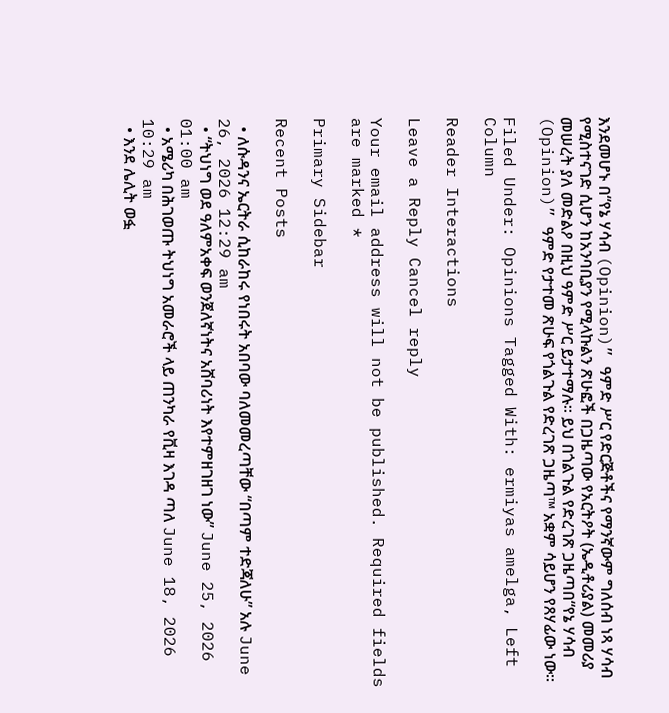እንደመሆኑ በ“የኔ ሃሳብ (Opinion)” ዓምድ ሥር የድርጅቶችና የማንኛውም ግለሰብ ነጻ ሃሳብ የሚስተናገድ ሲሆን ከአንባቢያን የሚላኩልን ጽሁፎች በጋዜጣው የአርትዖት (ኤዲቶሪያል) መመሪያ መሠረት ያለ መድልዖ በዚህ ዓምድ ሥር ይታተማሉ። ይህ በጎልጉል የድረገጽ ጋዜጣበ“የኔ ሃሳብ (Opinion)” ዓምድ የታተመ ጽሁፍ የጎልጉል የድረገጽ ጋዜጣ™ አቋም ሳይሆን የጸሃፊው ነው።

Filed Under: Opinions Tagged With: ermiyas amelga, Left Column

Reader Interactions

Leave a Reply Cancel reply

Your email address will not be published. Required fields are marked *

Primary Sidebar

Recent Posts

  • ለሱዳንና ኤርትራ ሲከራከሩ የነበሩት አበባው ባለመመረጣቸው “በጣም ተድጃለሁ” አሉ June 26, 2026 12:29 am
  • “ትህነግ ወደ ዓለምአቀፍ ወንጀለኛነትና አሸባሪነት እየተምዘገዘገ ነው” June 25, 2026 01:00 am
  • አሜሪካ በሕገወጡ ትህነግ አመራሮች ላይ ጠንካራ የቪዛ እገዳ ጣለ June 18, 2026 10:29 am
  • እንደ ሌሊት ወፏ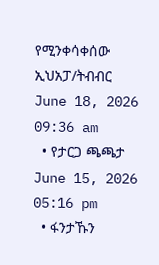የሚንቀሳቀሰው ኢህአፓ/ትብብር   June 18, 2026 09:36 am
  • የታርጋ ጫጫታ June 15, 2026 05:16 pm
  • ፋንታኹን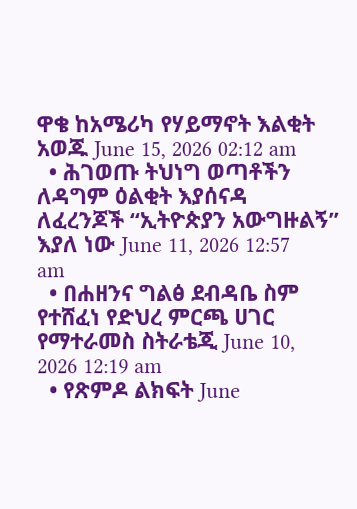ዋቄ ከአሜሪካ የሃይማኖት እልቂት አወጁ June 15, 2026 02:12 am
  • ሕገወጡ ትህነግ ወጣቶችን ለዳግም ዕልቂት እያሰናዳ ለፈረንጆች “ኢትዮጵያን አውግዙልኝ” እያለ ነው June 11, 2026 12:57 am
  • በሐዘንና ግልፅ ደብዳቤ ስም የተሸፈነ የድህረ ምርጫ ሀገር የማተራመስ ስትራቴጂ June 10, 2026 12:19 am
  • የጽምዶ ልክፍት June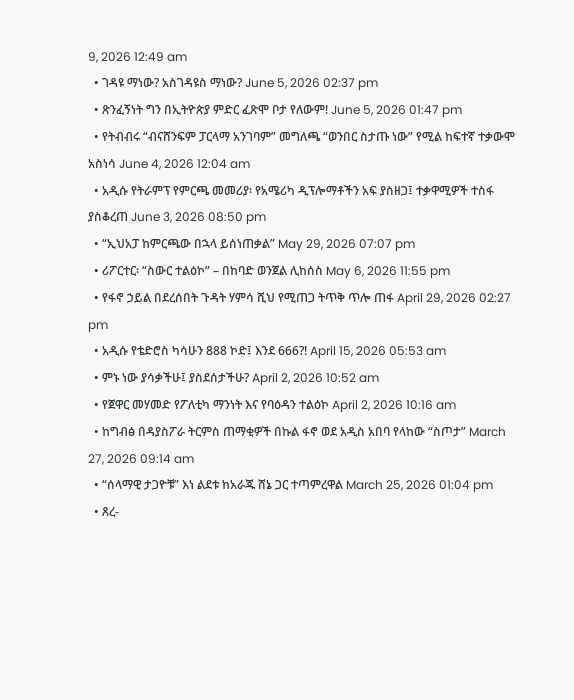9, 2026 12:49 am
  • ገዳዩ ማነው? አስገዳዩስ ማነው? June 5, 2026 02:37 pm
  • ጽንፈኝነት ግን በኢትዮጵያ ምድር ፈጽሞ ቦታ የለውም! June 5, 2026 01:47 pm
  • የትብብሩ “ብናሸንፍም ፓርላማ አንገባም” መግለጫ “ወንበር ስታጡ ነው” የሚል ከፍተኛ ተቃውሞ አስነሳ June 4, 2026 12:04 am
  • አዲሱ የትራምፕ የምርጫ መመሪያ፡ የአሜሪካ ዲፕሎማቶችን አፍ ያስዘጋ፤ ተቃዋሚዎች ተስፋ ያስቆረጠ June 3, 2026 08:50 pm
  • “ኢህአፓ ከምርጫው በኋላ ይሰነጠቃል” May 29, 2026 07:07 pm
  • ሪፖርተር፡ “ስውር ተልዕኮ” – በከባድ ወንጀል ሊከሰስ May 6, 2026 11:55 pm
  • የፋኖ ኃይል በደረሰበት ጉዳት ሃምሳ ሺህ የሚጠጋ ትጥቅ ጥሎ ጠፋ April 29, 2026 02:27 pm
  • አዲሱ የቴድሮስ ካሳሁን 888 ኮድ፤ እንደ 666?! April 15, 2026 05:53 am
  • ምኑ ነው ያሳቃችሁ፤ ያስደሰታችሁ? April 2, 2026 10:52 am
  • የጀዋር መሃመድ የፖለቲካ ማንነት እና የባዕዳን ተልዕኮ April 2, 2026 10:16 am
  • ከግብፅ በዳያስፖራ ትርምስ ጠማቂዎች በኩል ፋኖ ወደ አዲስ አበባ የላከው “ስጦታ” March 27, 2026 09:14 am
  • “ሰላማዊ ታጋዮቹ” እነ ልደቱ ከአራጁ ሸኔ ጋር ተጣምረዋል March 25, 2026 01:04 pm
  • ጸረ-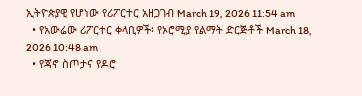ኢትዮጵያዊ የሆነው የሪፖርተር አዘጋገብ March 19, 2026 11:54 am
  • የአውሬው ሪፖርተር ቀላቢዎች፡ የኦሮሚያ የልማት ድርጅቶች March 18, 2026 10:48 am
  • የጃኖ ስጦታና የዶሮ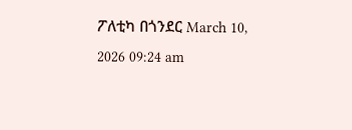ፖለቲካ በጎንደር March 10, 2026 09:24 am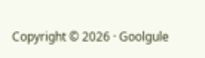Copyright © 2026 · Goolgule